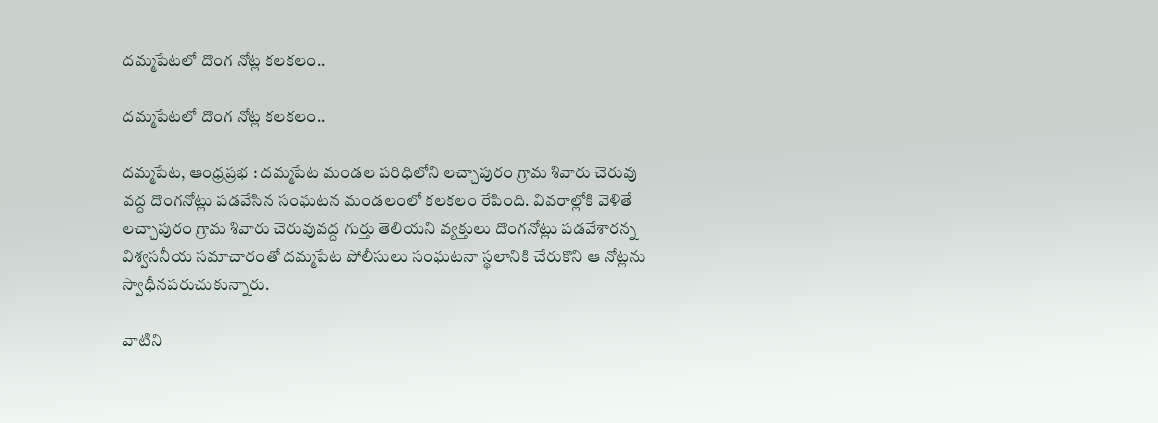దమ్మపేటలో దొంగ నోట్ల కలకలం..

దమ్మపేటలో దొంగ నోట్ల కలకలం..

దమ్మపేట, ఆంధ్రప్రభ : దమ్మపేట మండల పరిధిలోని లచ్చాపురం గ్రామ శివారు చెరువు వద్ద దొంగనోట్లు పడవేసిన సంఘటన మండలంలో కలకలం రేపింది. వివరాల్లోకి వెళితే లచ్చాపురం గ్రామ శివారు చెరువువద్ద గుర్తు తెలియని వ్యక్తులు దొంగనోట్లు పడవేశారన్న విశ్వసనీయ సమాచారంతో దమ్మపేట పోలీసులు సంఘటనా స్థలానికి చేరుకొని ఆ నోట్లను స్వాధీనపరుచుకున్నారు.

వాటిని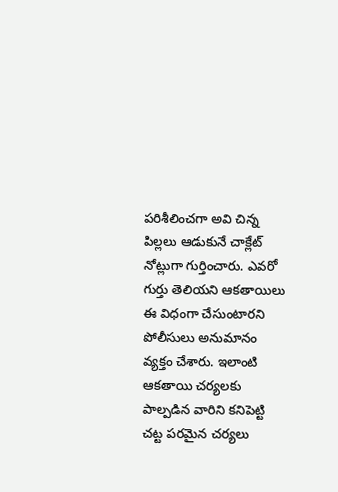పరిశీలించగా అవి చిన్న పిల్లలు ఆడుకునే చాక్లేట్ నోట్లుగా గుర్తించారు. ఎవరో గుర్తు తెలియని ఆకతాయిలు ఈ విధంగా చేసుంటారని పోలీసులు అనుమానం వ్యక్తం చేశారు. ఇలాంటి ఆకతాయి చర్యలకు పాల్పడిన వారిని కనిపెట్టి చట్ట పరమైన చర్యలు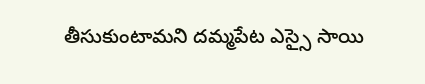తీసుకుంటామని దమ్మపేట ఎస్సై సాయి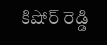కిషోర్ రెడ్డి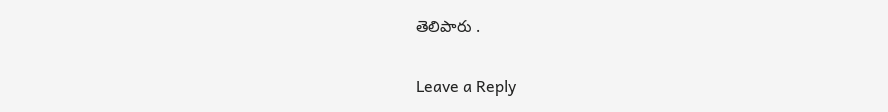తెలిపారు .

Leave a Reply